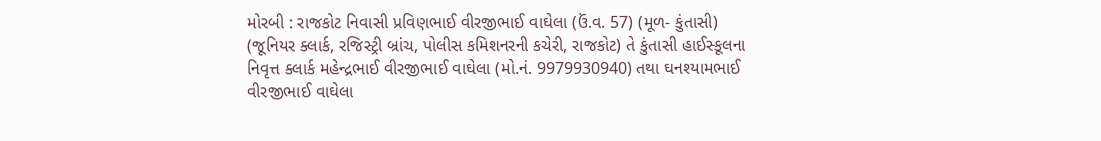મોરબી : રાજકોટ નિવાસી પ્રવિણભાઈ વીરજીભાઈ વાઘેલા (ઉં.વ. 57) (મૂળ- કુંતાસી) (જૂનિયર ક્લાર્ક, રજિસ્ટ્રી બ્રાંચ, પોલીસ કમિશનરની કચેરી, રાજકોટ) તે કુંતાસી હાઈસ્કૂલના નિવૃત્ત ક્લાર્ક મહેન્દ્રભાઈ વીરજીભાઈ વાઘેલા (મો.નં. 9979930940) તથા ઘનશ્યામભાઈ વીરજીભાઈ વાઘેલા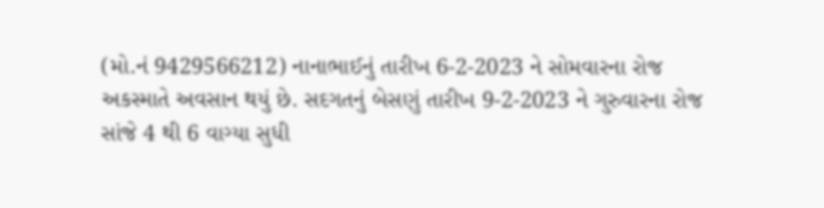(મો.નં 9429566212) નાનાભાઈનું તારીખ 6-2-2023 ને સોમવારના રોજ અકસ્માતે અવસાન થયું છે. સદગતનું બેસણું તારીખ 9-2-2023 ને ગુરુવારના રોજ સાંજે 4 થી 6 વાગ્યા સુધી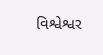વિશ્વેશ્વર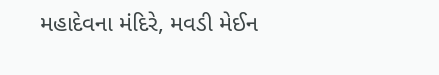મહાદેવના મંદિરે, મવડી મેઈન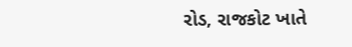રોડ, રાજકોટ ખાતે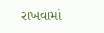રાખવામાં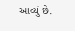આવ્યું છે.